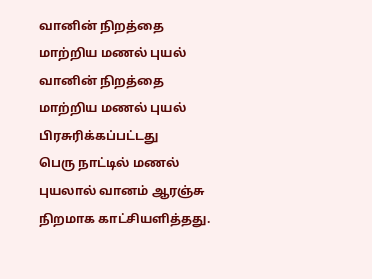வானின் நிறத்தை மாற்றிய மணல் புயல்
வானின் நிறத்தை மாற்றிய மணல் புயல்
பிரசுரிக்கப்பட்டது
பெரு நாட்டில் மணல் புயலால் வானம் ஆரஞ்சு நிறமாக காட்சியளித்தது.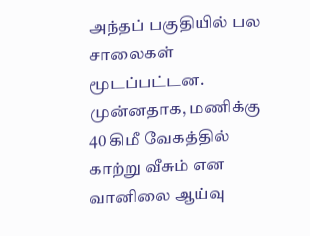அந்தப் பகுதியில் பல சாலைகள் மூடப்பட்டன.
முன்னதாக, மணிக்கு 40 கிமீ வேகத்தில் காற்று வீசும் என வானிலை ஆய்வு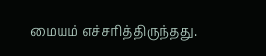மையம் எச்சரித்திருந்தது.